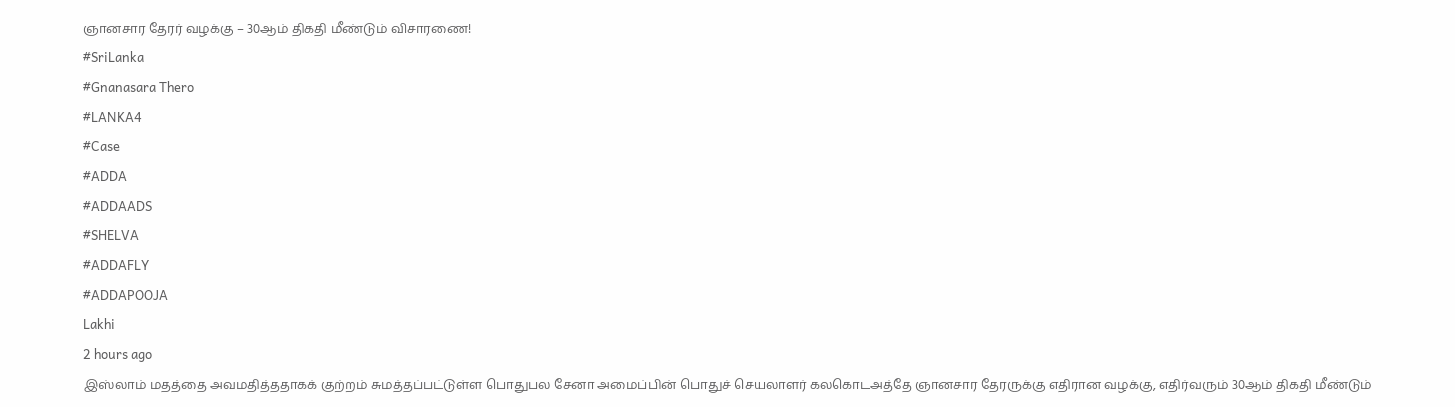ஞானசார தேரர் வழக்கு – 30ஆம் திகதி மீண்டும் விசாரணை!
#SriLanka
#Gnanasara Thero
#LANKA4
#Case
#ADDA
#ADDAADS
#SHELVA
#ADDAFLY
#ADDAPOOJA
Lakhi
2 hours ago
இஸ்லாம் மதத்தை அவமதித்ததாகக் குற்றம் சுமத்தப்பட்டுள்ள பொதுபல சேனா அமைப்பின் பொதுச் செயலாளர் கலகொடஅத்தே ஞானசார தேரருக்கு எதிரான வழக்கு, எதிர்வரும் 30ஆம் திகதி மீண்டும்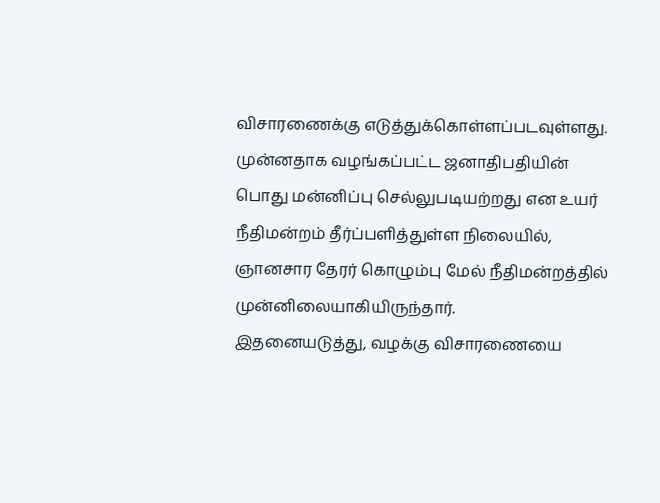விசாரணைக்கு எடுத்துக்கொள்ளப்படவுள்ளது.
முன்னதாக வழங்கப்பட்ட ஜனாதிபதியின் பொது மன்னிப்பு செல்லுபடியற்றது என உயர் நீதிமன்றம் தீர்ப்பளித்துள்ள நிலையில், ஞானசார தேரர் கொழும்பு மேல் நீதிமன்றத்தில் முன்னிலையாகியிருந்தார்.
இதனையடுத்து, வழக்கு விசாரணையை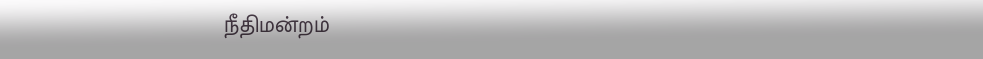நீதிமன்றம்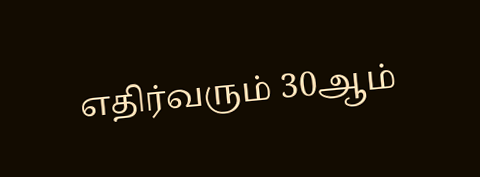எதிர்வரும் 30ஆம்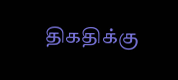திகதிக்கு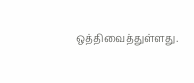ஒத்திவைத்துள்ளது.